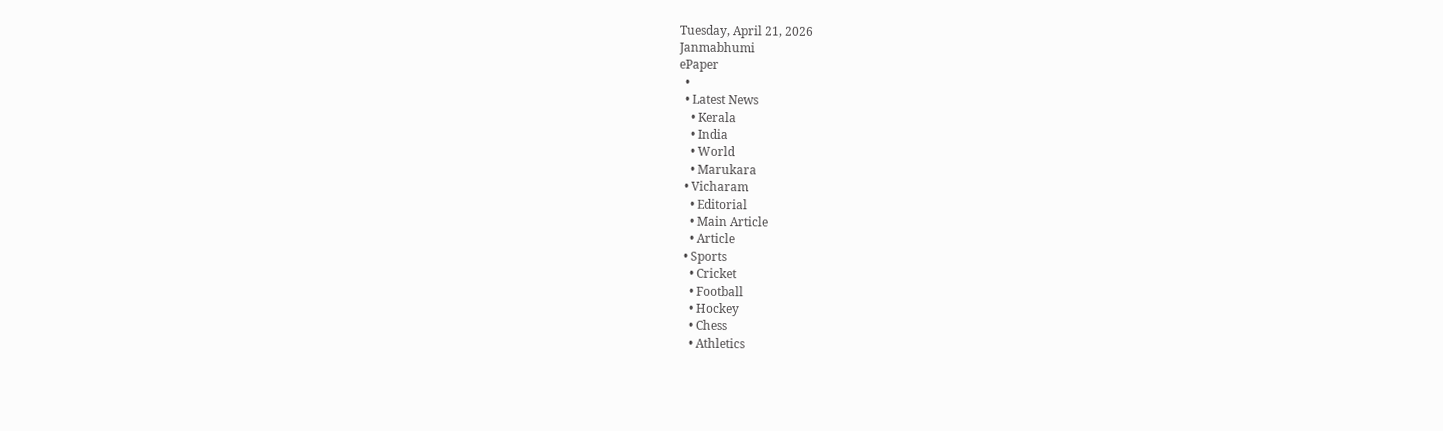Tuesday, April 21, 2026
Janmabhumi
ePaper
  •
  • Latest News
    • Kerala
    • India
    • World
    • Marukara
  • Vicharam
    • Editorial
    • Main Article
    • Article
  • Sports
    • Cricket
    • Football
    • Hockey
    • Chess
    • Athletics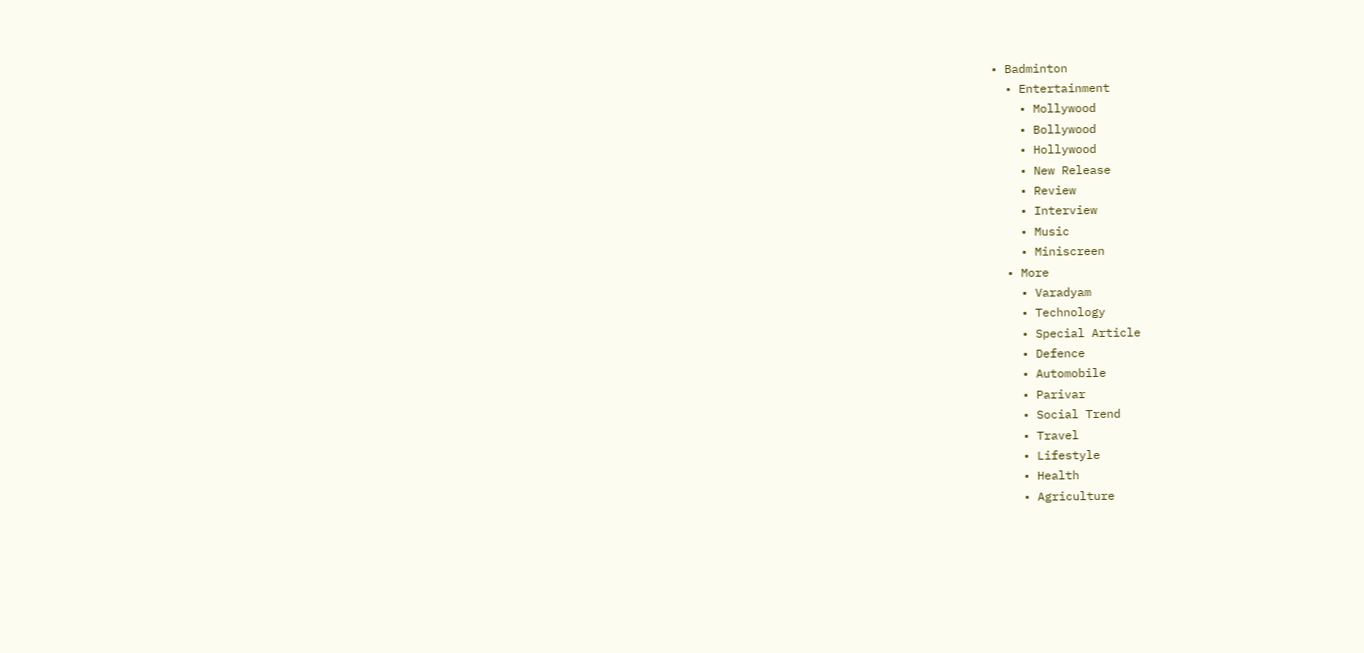• Badminton
  • Entertainment
    • Mollywood
    • Bollywood
    • Hollywood
    • New Release
    • Review
    • Interview
    • Music
    • Miniscreen
  • More
    • Varadyam
    • Technology
    • Special Article
    • Defence
    • Automobile
    • Parivar
    • Social Trend
    • Travel
    • Lifestyle
    • Health
    • Agriculture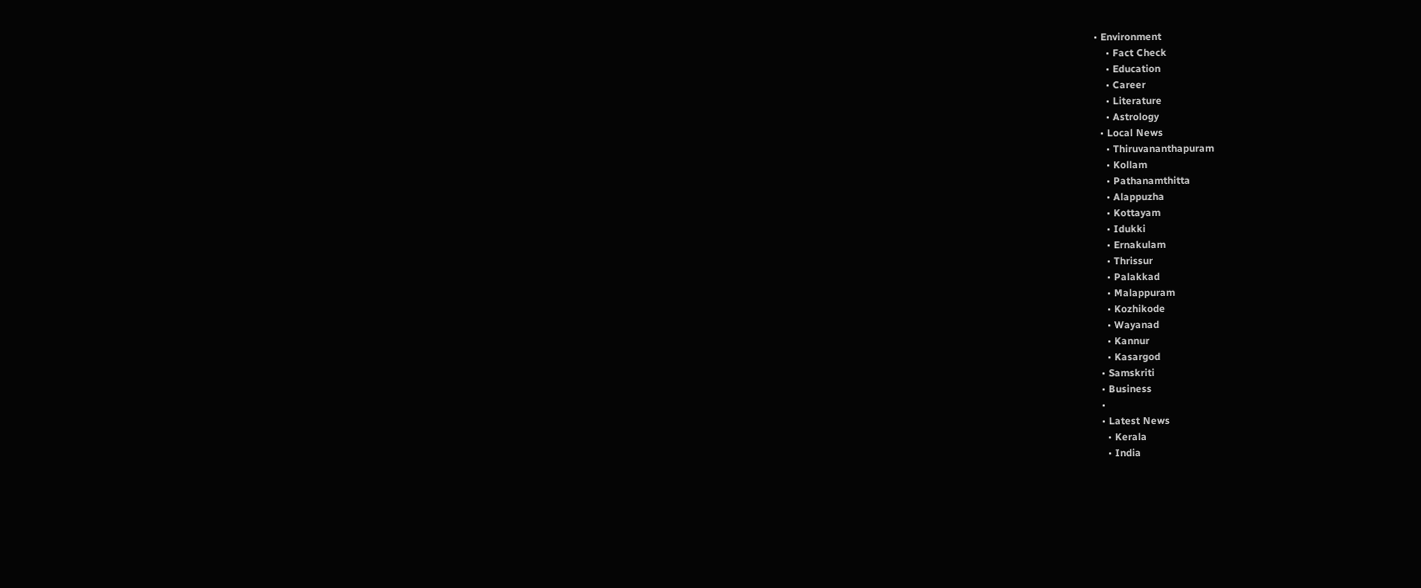• Environment
    • Fact Check
    • Education
    • Career
    • Literature
    • Astrology
  • Local News
    • Thiruvananthapuram
    • Kollam
    • Pathanamthitta
    • Alappuzha
    • Kottayam
    • Idukki
    • Ernakulam
    • Thrissur
    • Palakkad
    • Malappuram
    • Kozhikode
    • Wayanad
    • Kannur
    • Kasargod
  • Samskriti
  • Business
  •
  • Latest News
    • Kerala
    • India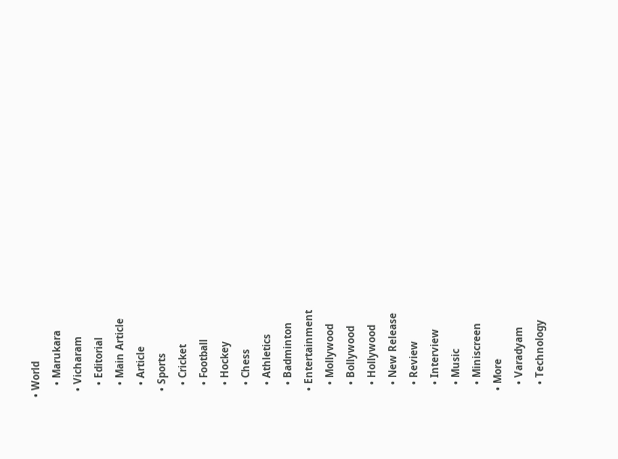• World
    • Marukara
  • Vicharam
    • Editorial
    • Main Article
    • Article
  • Sports
    • Cricket
    • Football
    • Hockey
    • Chess
    • Athletics
    • Badminton
  • Entertainment
    • Mollywood
    • Bollywood
    • Hollywood
    • New Release
    • Review
    • Interview
    • Music
    • Miniscreen
  • More
    • Varadyam
    • Technology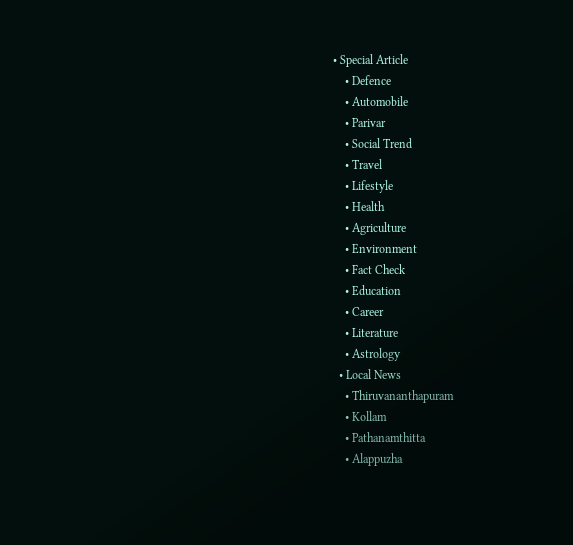• Special Article
    • Defence
    • Automobile
    • Parivar
    • Social Trend
    • Travel
    • Lifestyle
    • Health
    • Agriculture
    • Environment
    • Fact Check
    • Education
    • Career
    • Literature
    • Astrology
  • Local News
    • Thiruvananthapuram
    • Kollam
    • Pathanamthitta
    • Alappuzha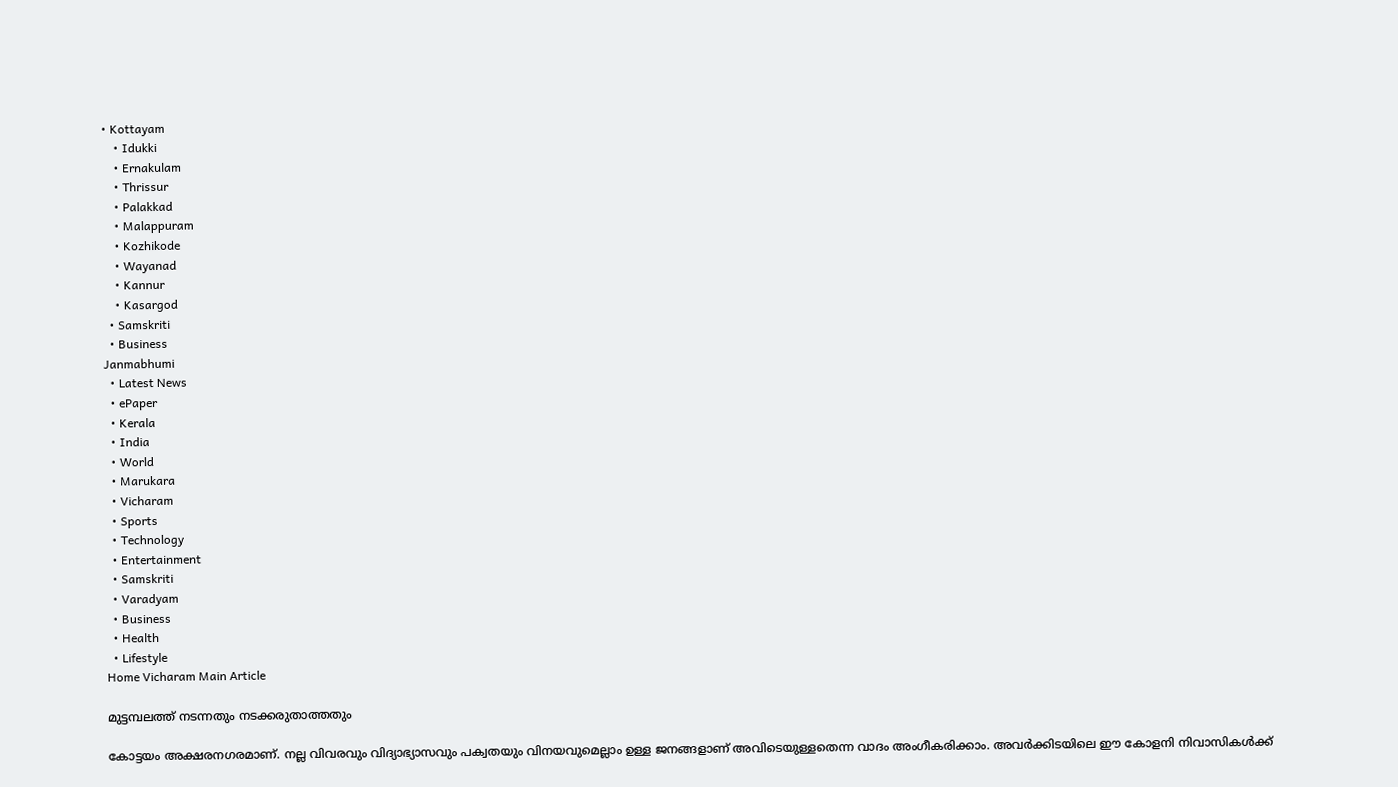• Kottayam
    • Idukki
    • Ernakulam
    • Thrissur
    • Palakkad
    • Malappuram
    • Kozhikode
    • Wayanad
    • Kannur
    • Kasargod
  • Samskriti
  • Business
Janmabhumi
  • Latest News
  • ePaper
  • Kerala
  • India
  • World
  • Marukara
  • Vicharam
  • Sports
  • Technology
  • Entertainment
  • Samskriti
  • Varadyam
  • Business
  • Health
  • Lifestyle
Home Vicharam Main Article

മുട്ടമ്പലത്ത് നടന്നതും നടക്കരുതാത്തതും

കോട്ടയം അക്ഷരനഗരമാണ്. നല്ല വിവരവും വിദ്യാഭ്യാസവും പക്വതയും വിനയവുമെല്ലാം ഉള്ള ജനങ്ങളാണ് അവിടെയുള്ളതെന്ന വാദം അംഗീകരിക്കാം. അവര്‍ക്കിടയിലെ ഈ കോളനി നിവാസികള്‍ക്ക്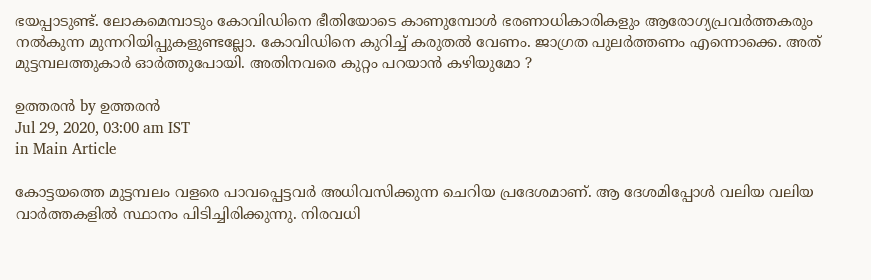ഭയപ്പാടുണ്ട്. ലോകമെമ്പാടും കോവിഡിനെ ഭീതിയോടെ കാണുമ്പോള്‍ ഭരണാധികാരികളും ആരോഗ്യപ്രവര്‍ത്തകരും നല്‍കുന്ന മുന്നറിയിപ്പുകളുണ്ടല്ലോ. കോവിഡിനെ കുറിച്ച് കരുതല്‍ വേണം. ജാഗ്രത പുലര്‍ത്തണം എന്നൊക്കെ. അത് മുട്ടമ്പലത്തുകാര്‍ ഓര്‍ത്തുപോയി. അതിനവരെ കുറ്റം പറയാന്‍ കഴിയുമോ ?

ഉത്തരന്‍ by ഉത്തരന്‍
Jul 29, 2020, 03:00 am IST
in Main Article

കോട്ടയത്തെ മുട്ടമ്പലം വളരെ പാവപ്പെട്ടവര്‍ അധിവസിക്കുന്ന ചെറിയ പ്രദേശമാണ്. ആ ദേശമിപ്പോള്‍ വലിയ വലിയ വാര്‍ത്തകളില്‍ സ്ഥാനം പിടിച്ചിരിക്കുന്നു. നിരവധി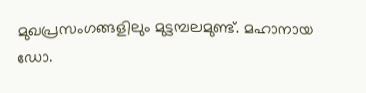മുഖപ്രസംഗങ്ങളിലും മുട്ടമ്പലമുണ്ട്. മഹാനായ ഡോ.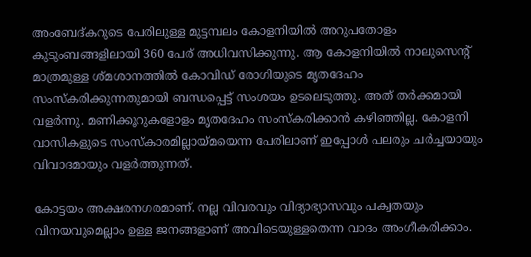അംബേദ്കറുടെ പേരിലുള്ള മുട്ടമ്പലം കോളനിയില്‍ അറുപതോളം കുടുംബങ്ങളിലായി 360 പേര് അധിവസിക്കുന്നു. ആ കോളനിയില്‍ നാലുസെന്റ് മാത്രമുള്ള ശ്മശാനത്തില്‍ കോവിഡ് രോഗിയുടെ മൃതദേഹം സംസ്‌കരിക്കുന്നതുമായി ബന്ധപ്പെട്ട് സംശയം ഉടലെടുത്തു. അത് തര്‍ക്കമായി വളര്‍ന്നു. മണിക്കൂറുകളോളം മൃതദേഹം സംസ്‌കരിക്കാന്‍ കഴിഞ്ഞില്ല. കോളനി വാസികളുടെ സംസ്‌കാരമില്ലായ്‌മയെന്ന പേരിലാണ് ഇപ്പോള്‍ പലരും ചര്‍ച്ചയായും വിവാദമായും വളര്‍ത്തുന്നത്.

കോട്ടയം അക്ഷരനഗരമാണ്. നല്ല വിവരവും വിദ്യാഭ്യാസവും പക്വതയും വിനയവുമെല്ലാം ഉള്ള ജനങ്ങളാണ് അവിടെയുള്ളതെന്ന വാദം അംഗീകരിക്കാം.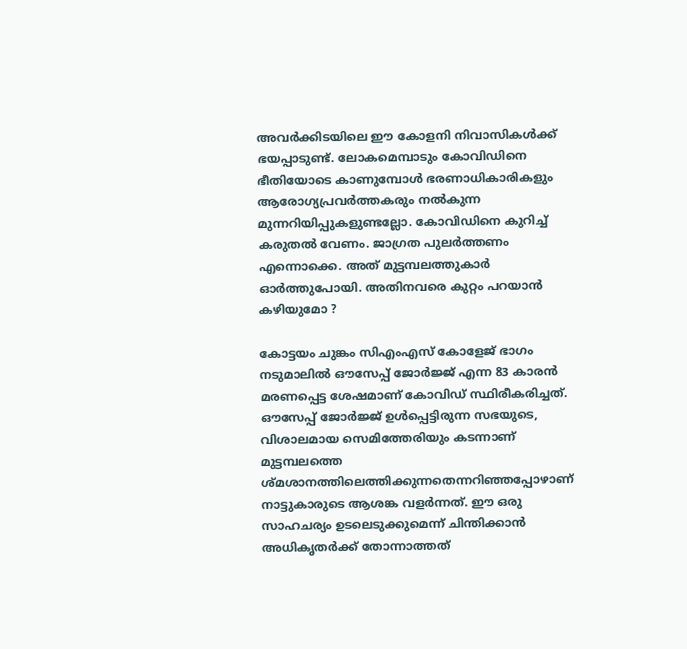അവര്‍ക്കിടയിലെ ഈ കോളനി നിവാസികള്‍ക്ക് ഭയപ്പാടുണ്ട്. ലോകമെമ്പാടും കോവിഡിനെ ഭീതിയോടെ കാണുമ്പോള്‍ ഭരണാധികാരികളും ആരോഗ്യപ്രവര്‍ത്തകരും നല്‍കുന്ന മുന്നറിയിപ്പുകളുണ്ടല്ലോ. കോവിഡിനെ കുറിച്ച് കരുതല്‍ വേണം. ജാഗ്രത പുലര്‍ത്തണം എന്നൊക്കെ. അത് മുട്ടമ്പലത്തുകാര്‍ ഓര്‍ത്തുപോയി. അതിനവരെ കുറ്റം പറയാന്‍ കഴിയുമോ ?

കോട്ടയം ചുങ്കം സിഎംഎസ് കോളേജ് ഭാഗം നടുമാലില്‍ ഔസേപ്പ് ജോര്‍ജ്ജ് എന്ന 83 കാരന്‍ മരണപ്പെട്ട ശേഷമാണ് കോവിഡ് സ്ഥിരീകരിച്ചത്. ഔസേപ്പ് ജോര്‍ജ്ജ് ഉള്‍പ്പെട്ടിരുന്ന സഭയുടെ, വിശാലമായ സെമിത്തേരിയും കടന്നാണ് മുട്ടമ്പലത്തെ ശ്മശാനത്തിലെത്തിക്കുന്നതെന്നറിഞ്ഞപ്പോഴാണ് നാട്ടുകാരുടെ ആശങ്ക വളര്‍ന്നത്. ഈ ഒരു സാഹചര്യം ഉടലെടുക്കുമെന്ന് ചിന്തിക്കാന്‍ അധികൃതര്‍ക്ക് തോന്നാത്തത്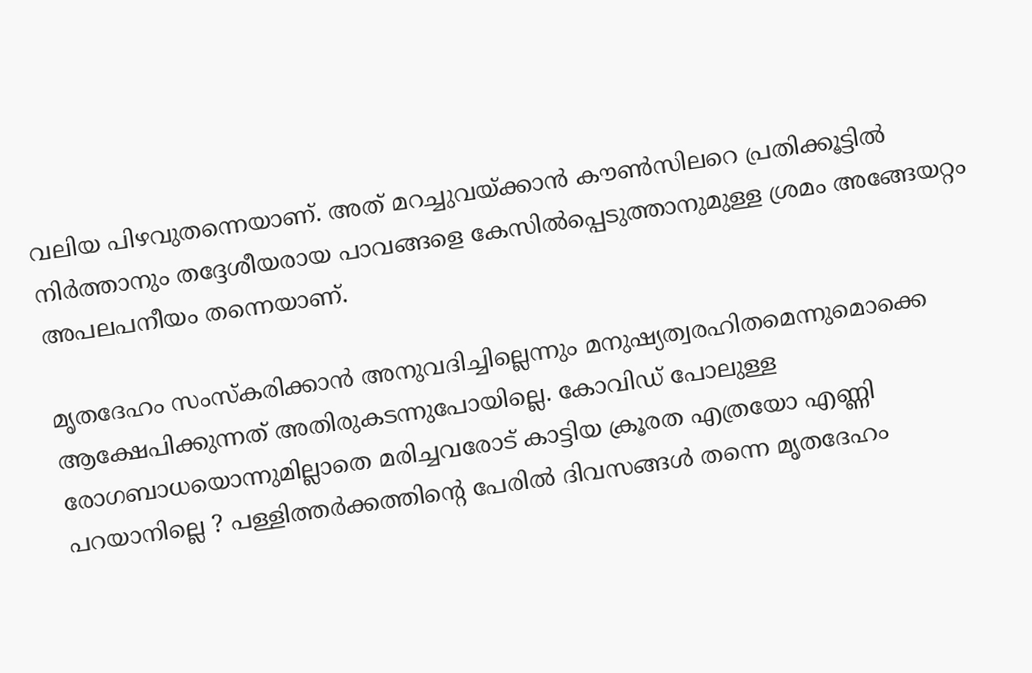വലിയ പിഴവുതന്നെയാണ്. അത് മറച്ചുവയ്‌ക്കാന്‍ കൗണ്‍സിലറെ പ്രതിക്കൂട്ടില്‍ നിര്‍ത്താനും തദ്ദേശീയരായ പാവങ്ങളെ കേസില്‍പ്പെടുത്താനുമുള്ള ശ്രമം അങ്ങേയറ്റം അപലപനീയം തന്നെയാണ്.

മൃതദേഹം സംസ്‌കരിക്കാന്‍ അനുവദിച്ചില്ലെന്നും മനുഷ്യത്വരഹിതമെന്നുമൊക്കെ ആക്ഷേപിക്കുന്നത് അതിരുകടന്നുപോയില്ലെ. കോവിഡ് പോലുള്ള രോഗബാധയൊന്നുമില്ലാതെ മരിച്ചവരോട് കാട്ടിയ ക്രൂരത എത്രയോ എണ്ണി പറയാനില്ലെ ? പള്ളിത്തര്‍ക്കത്തിന്റെ പേരില്‍ ദിവസങ്ങള്‍ തന്നെ മൃതദേഹം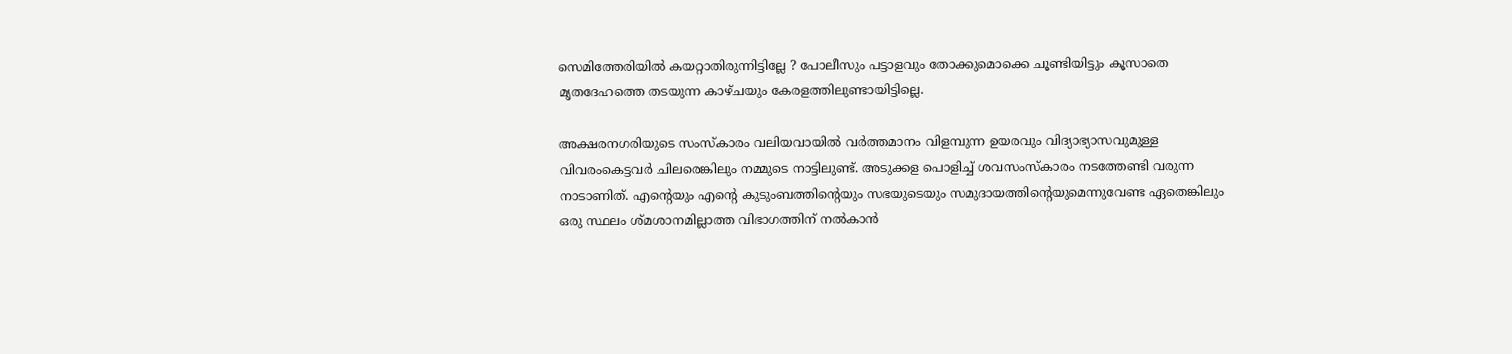സെമിത്തേരിയില്‍ കയറ്റാതിരുന്നിട്ടില്ലേ ? പോലീസും പട്ടാളവും തോക്കുമൊക്കെ ചൂണ്ടിയിട്ടും കൂസാതെ മൃതദേഹത്തെ തടയുന്ന കാഴ്ചയും കേരളത്തിലുണ്ടായിട്ടില്ലെ.

അക്ഷരനഗരിയുടെ സംസ്‌കാരം വലിയവായില്‍ വര്‍ത്തമാനം വിളമ്പുന്ന ഉയരവും വിദ്യാഭ്യാസവുമുള്ള വിവരംകെട്ടവര്‍ ചിലരെങ്കിലും നമ്മുടെ നാട്ടിലുണ്ട്. അടുക്കള പൊളിച്ച് ശവസംസ്‌കാരം നടത്തേണ്ടി വരുന്ന നാടാണിത്. എന്റെയും എന്റെ കുടുംബത്തിന്റെയും സഭയുടെയും സമുദായത്തിന്റെയുമെന്നുവേണ്ട ഏതെങ്കിലും ഒരു സ്ഥലം ശ്മശാനമില്ലാത്ത വിഭാഗത്തിന് നല്‍കാന്‍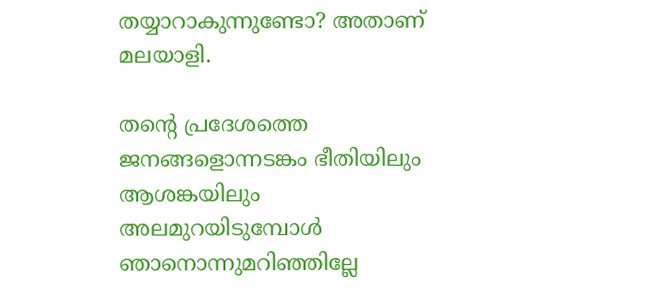തയ്യാറാകുന്നുണ്ടോ? അതാണ് മലയാളി.

തന്റെ പ്രദേശത്തെ ജനങ്ങളൊന്നടങ്കം ഭീതിയിലും ആശങ്കയിലും അലമുറയിടുമ്പോള്‍ ഞാനൊന്നുമറിഞ്ഞില്ലേ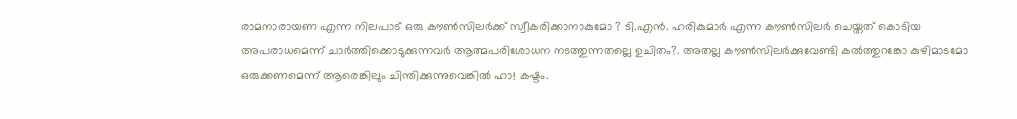രാമനാരായണ എന്ന നിലപാട് ഒരു കൗണ്‍സിലര്‍ക്ക് സ്വീകരിക്കാനാകുമോ ? ടി.എന്‍. ഹരികുമാര്‍ എന്ന കൗണ്‍സിലര്‍ ചെയ്തത് കൊടിയ അപരാധമെന്ന് ചാര്‍ത്തിക്കൊടുക്കുന്നവര്‍ ആത്മപരിശോധന നടത്തുന്നതല്ലെ ഉചിതം?. അതല്ല കൗണ്‍സിലര്‍ക്കുവേണ്ടി കല്‍ത്തുറങ്കോ കുഴിമാടമോ ഒരുക്കണമെന്ന് ആരെങ്കിലും ചിന്തിക്കുന്നുവെങ്കില്‍ ഹാ! കഷ്ടം.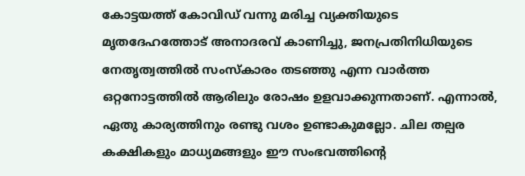കോട്ടയത്ത് കോവിഡ് വന്നു മരിച്ച വ്യക്തിയുടെ മൃതദേഹത്തോട് അനാദരവ് കാണിച്ചു, ജനപ്രതിനിധിയുടെ നേതൃത്വത്തില്‍ സംസ്‌കാരം തടഞ്ഞു എന്ന വാര്‍ത്ത ഒറ്റനോട്ടത്തില്‍ ആരിലും രോഷം ഉളവാക്കുന്നതാണ്. എന്നാല്‍, ഏതു കാര്യത്തിനും രണ്ടു വശം ഉണ്ടാകുമല്ലോ. ചില തല്പര കക്ഷികളും മാധ്യമങ്ങളും ഈ സംഭവത്തിന്റെ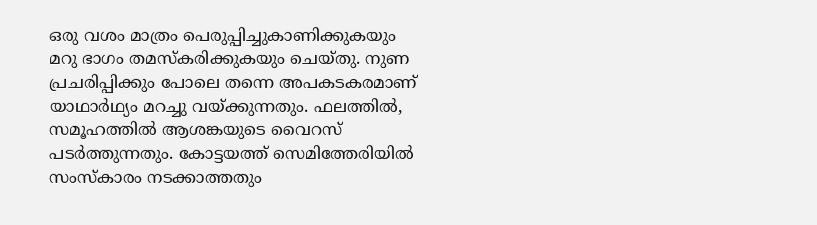ഒരു വശം മാത്രം പെരുപ്പിച്ചുകാണിക്കുകയും മറു ഭാഗം തമസ്‌കരിക്കുകയും ചെയ്തു. നുണ പ്രചരിപ്പിക്കും പോലെ തന്നെ അപകടകരമാണ് യാഥാര്‍ഥ്യം മറച്ചു വയ്‌ക്കുന്നതും. ഫലത്തില്‍, സമൂഹത്തില്‍ ആശങ്കയുടെ വൈറസ് പടര്‍ത്തുന്നതും. കോട്ടയത്ത് സെമിത്തേരിയില്‍ സംസ്‌കാരം നടക്കാത്തതും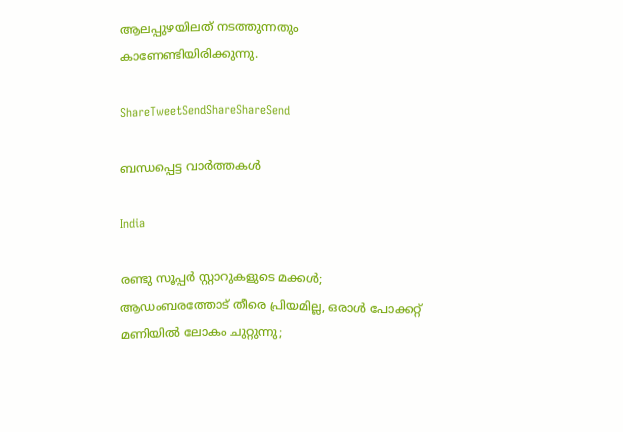ആലപ്പുഴയിലത് നടത്തുന്നതും കാണേണ്ടിയിരിക്കുന്നു.

ShareTweetSendShareShareSend

ബന്ധപ്പെട്ട വാര്‍ത്തകള്‍

India

രണ്ടു സൂപ്പര്‍ സ്റ്റാറുകളുടെ മക്കള്‍; ആഡംബരത്തോട് തീരെ പ്രിയമില്ല, ഒരാള്‍ പോക്കറ്റ് മണിയില്‍ ലോകം ചുറ്റുന്നു;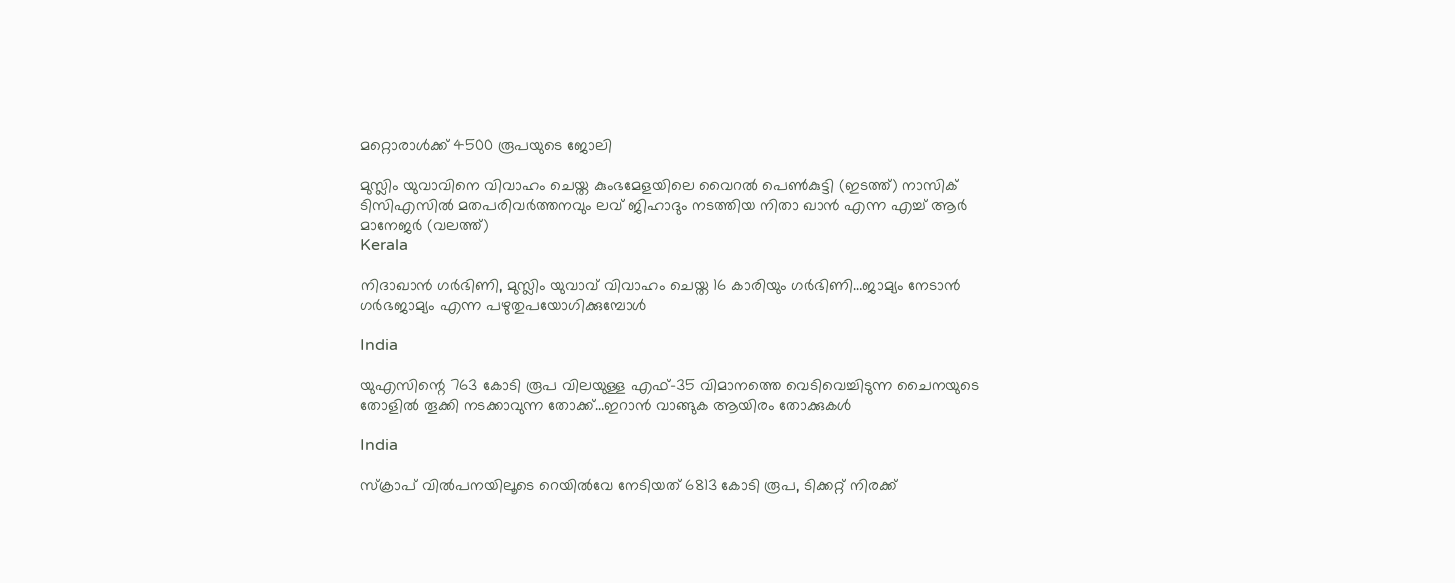മറ്റൊരാള്‍ക്ക് 4500 രൂപയുടെ ജോലി

മുസ്ലിം യുവാവിനെ വിവാഹം ചെയ്ത കുംഭമേളയിലെ വൈറല്‍ പെണ്‍കുട്ടി (ഇടത്ത്) നാസിക് ടിസിഎസില്‍ മതപരിവര്‍ത്തനവും ലവ് ജിഹാദും നടത്തിയ നിതാ ഖാന്‍ എന്ന എച്ച് ആര്‍ മാനേജര്‍ (വലത്ത്)
Kerala

നിദാഖാന്‍ ഗര്‍ഭിണി, മുസ്ലിം യുവാവ് വിവാഹം ചെയ്ത 16 കാരിയും ഗര്‍ഭിണി…ജാമ്യം നേടാന്‍  ഗര്‍ഭജാമ്യം എന്ന പഴുതുപയോഗിക്കുമ്പോള്‍

India

യുഎസിന്റെ 763 കോടി രൂപ വിലയുള്ള എഫ്-35 വിമാനത്തെ വെടിവെച്ചിടുന്ന ചൈനയുടെ തോളില്‍ തൂക്കി നടക്കാവുന്ന തോക്ക്…ഇറാന്‍ വാങ്ങുക ആയിരം തോക്കുകള്‍

India

സ്ക്രാപ് വില്‍പനയിലൂടെ റെയില്‍വേ നേടിയത് 6813 കോടി രൂപ, ടിക്കറ്റ് നിരക്ക്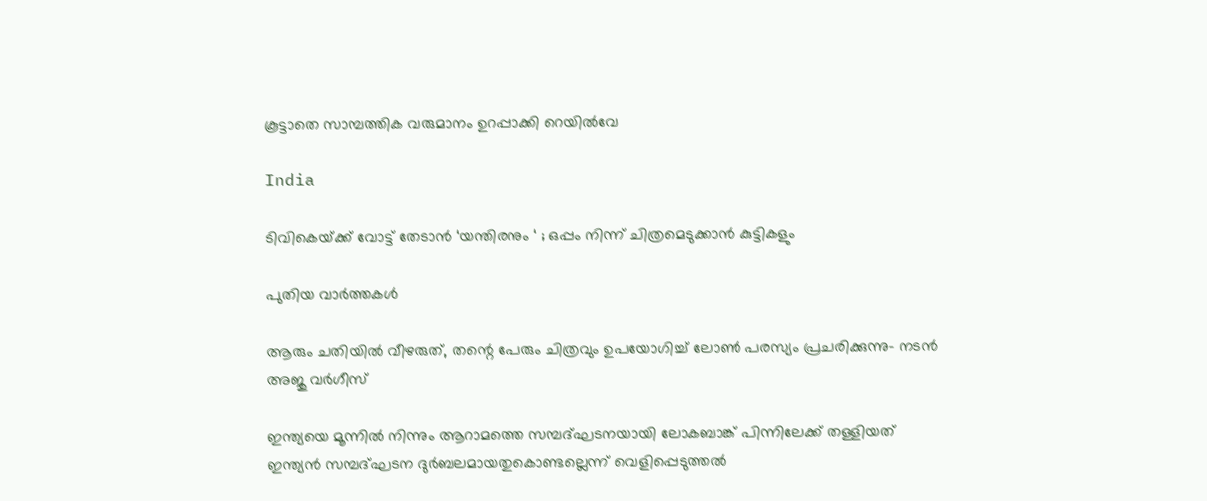കൂട്ടാതെ സാമ്പത്തിക വരുമാനം ഉറപ്പാക്കി റെയില്‍വേ

India

ടിവികെയ്‌ക്ക് വോട്ട് തേടാൻ ‘യന്തിരനും ‘ ; ഒപ്പം നിന്ന് ചിത്രമെടുക്കാൻ കുട്ടികളും

പുതിയ വാര്‍ത്തകള്‍

ആരും ചതിയില്‍ വീഴരുത്, തന്റെ പേരും ചിത്രവും ഉപയോഗിച്ച് ലോണ്‍ പരസ്യം പ്രചരിക്കുന്നു- നടന്‍ അജു വര്‍ഗീസ്

ഇന്ത്യയെ മൂന്നില്‍ നിന്നും ആറാമത്തെ സമ്പദ്ഘടനയായി ലോകബാങ്ക് പിന്നിലേക്ക് തള്ളിയത് ഇന്ത്യന്‍ സമ്പദ്ഘടന ദുര്‍ബലമായതുകൊണ്ടല്ലെന്ന് വെളിപ്പെടുത്തല്‍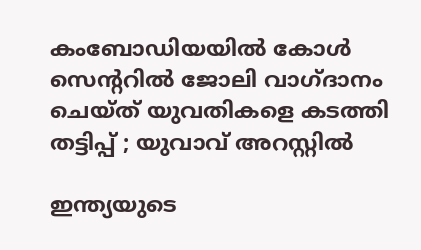കംബോഡിയയില്‍ കോള്‍ സെന്ററില്‍ ജോലി വാഗ്ദാനം ചെയ്ത് യുവതികളെ കടത്തി തട്ടിപ്പ് ; യുവാവ് അറസ്റ്റില്‍

ഇന്ത്യയുടെ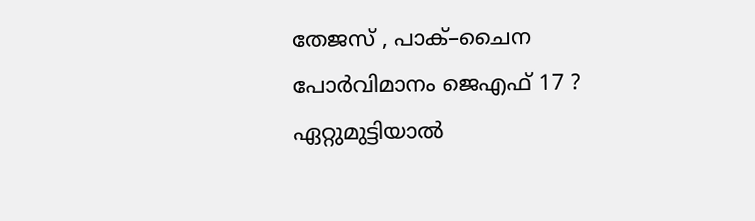തേജസ് , പാക്–ചൈന പോര്‍വിമാനം ജെഎഫ് 17 ? ഏറ്റുമുട്ടിയാൽ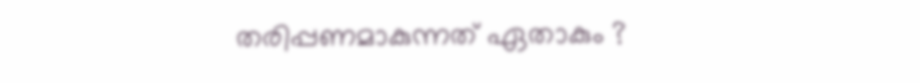തരിപ്പണമാകുന്നത് ഏതാകും ?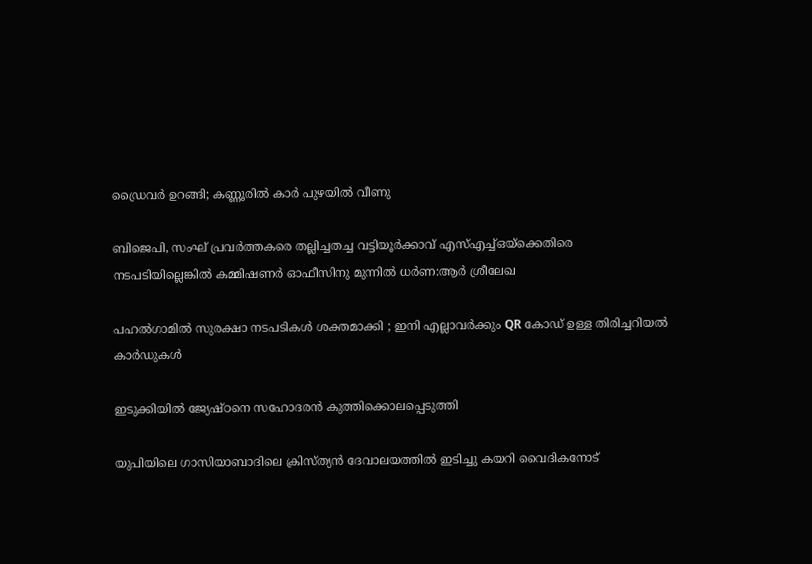ഡ്രൈവര്‍ ഉറങ്ങി; കണ്ണൂരില്‍ കാര്‍ പുഴയില്‍ വീണു

ബിജെപി, സംഘ് പ്രവര്‍ത്തകരെ തല്ലിച്ചതച്ച വട്ടിയൂര്‍ക്കാവ് എസ്എച്ച്ഒയ്‌ക്കെതിരെ നടപടിയില്ലെങ്കില്‍ കമ്മിഷണര്‍ ഓഫീസിനു മുന്നില്‍ ധര്‍ണ:ആര്‍ ശ്രീലേഖ

പഹൽഗാമിൽ സുരക്ഷാ നടപടികൾ ശക്തമാക്കി ; ഇനി എല്ലാവർക്കും QR കോഡ് ഉള്ള തിരിച്ചറിയൽ കാർഡുകൾ

ഇടുക്കിയില്‍ ജ്യേഷ്ഠനെ സഹോദരന്‍ കുത്തിക്കൊലപ്പെടുത്തി

യുപിയിലെ ഗാസിയാബാദിലെ ക്രിസ്ത്യന്‍ ദേവാലയത്തില്‍ ഇടിച്ചു കയറി വൈദികനോട്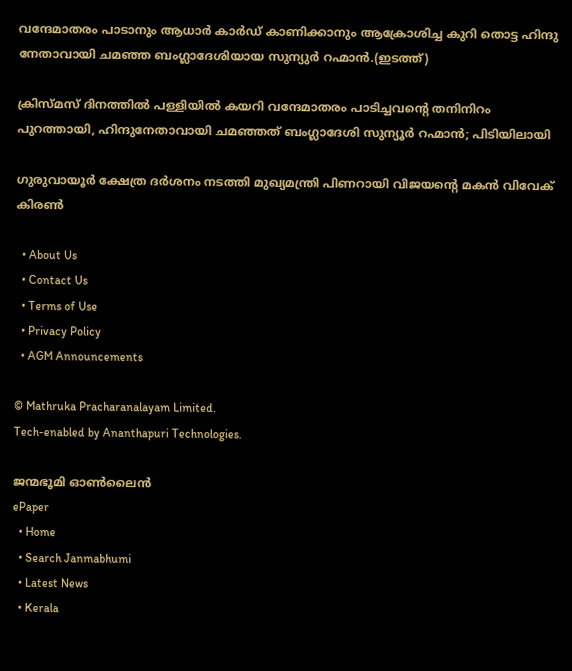വന്ദേമാതരം പാടാനും ആധാർ കാർഡ് കാണിക്കാനും ആക്രോശിച്ച കുറി തൊട്ട ഹിന്ദു നേതാവായി ചമഞ്ഞ ബംഗ്ലാദേശിയായ സുന്യുര്‍ റഹ്മാന്‍.(ഇടത്ത്)

ക്രിസ്മസ് ദിനത്തില്‍ പള്ളിയില്‍ കയറി വന്ദേമാതരം പാടിച്ചവന്റെ തനിനിറം പുറത്തായി, ഹിന്ദുനേതാവായി ചമഞ്ഞത് ബംഗ്ലാദേശി സുന്യൂര്‍ റഹ്മാന്‍; പിടിയിലായി

ഗുരുവായൂര്‍ ക്ഷേത്ര ദര്‍ശനം നടത്തി മുഖ്യമന്ത്രി പിണറായി വിജയന്റെ മകന്‍ വിവേക് കിരണ്‍

  • About Us
  • Contact Us
  • Terms of Use
  • Privacy Policy
  • AGM Announcements

© Mathruka Pracharanalayam Limited.
Tech-enabled by Ananthapuri Technologies.

ജന്മഭൂമി ഓണ്‍ലൈന്‍
ePaper
  • Home
  • Search Janmabhumi
  • Latest News
  • Kerala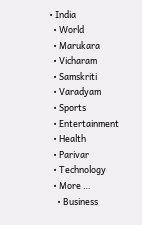• India
  • World
  • Marukara
  • Vicharam
  • Samskriti
  • Varadyam
  • Sports
  • Entertainment
  • Health
  • Parivar
  • Technology
  • More …
    • Business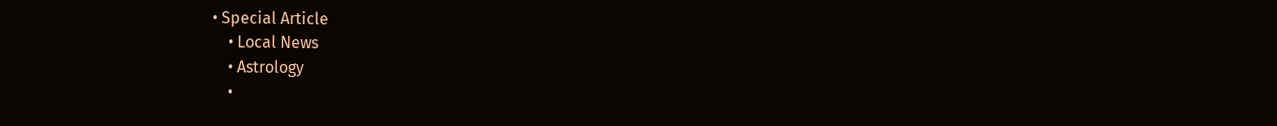• Special Article
    • Local News
    • Astrology
    •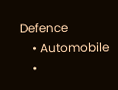Defence
    • Automobile
    •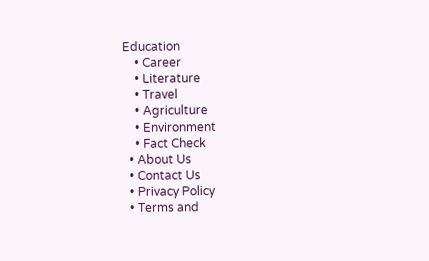Education
    • Career
    • Literature
    • Travel
    • Agriculture
    • Environment
    • Fact Check
  • About Us
  • Contact Us
  • Privacy Policy
  • Terms and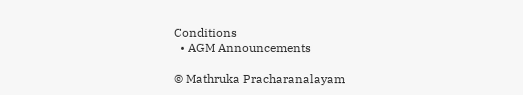Conditions
  • AGM Announcements

© Mathruka Pracharanalayam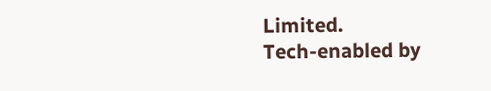Limited.
Tech-enabled by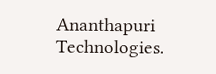Ananthapuri Technologies.